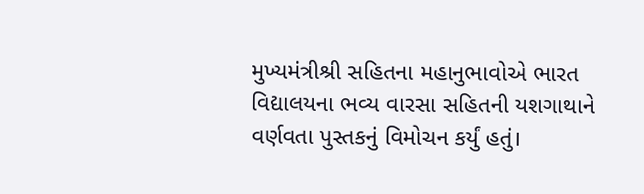મુખ્યમંત્રીશ્રી સહિતના મહાનુભાવોએ ભારત વિદ્યાલયના ભવ્ય વારસા સહિતની યશગાથાને વર્ણવતા પુસ્તકનું વિમોચન કર્યું હતું।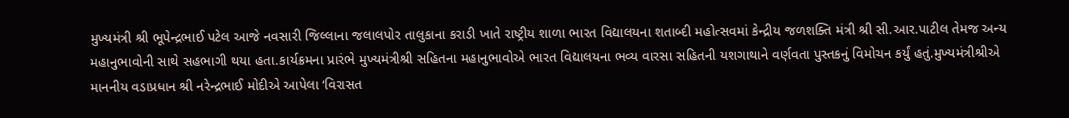મુખ્યમંત્રી શ્રી ભૂપેન્દ્રભાઈ પટેલ આજે નવસારી જિલ્લાના જલાલપોર તાલુકાના કરાડી ખાતે રાષ્ટ્રીય શાળા ભારત વિદ્યાલયના શતાબ્દી મહોત્સવમાં કેન્દ્રીય જળશક્તિ મંત્રી શ્રી સી.આર.પાટીલ તેમજ અન્ય મહાનુભાવોની સાથે સહભાગી થયા હતા.કાર્યક્રમના પ્રારંભે મુખ્યમંત્રીશ્રી સહિતના મહાનુભાવોએ ભારત વિદ્યાલયના ભવ્ય વારસા સહિતની યશગાથાને વર્ણવતા પુસ્તકનું વિમોચન કર્યું હતું.મુખ્યમંત્રીશ્રીએ માનનીય વડાપ્રધાન શ્રી નરેન્દ્રભાઈ મોદીએ આપેલા ‘વિરાસત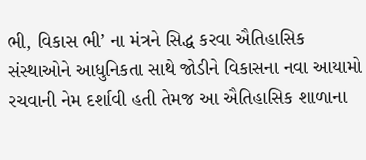ભી, વિકાસ ભી’ ના મંત્રને સિદ્ધ કરવા ઐતિહાસિક સંસ્થાઓને આધુનિકતા સાથે જોડીને વિકાસના નવા આયામો રચવાની નેમ દર્શાવી હતી તેમજ આ ઐતિહાસિક શાળાના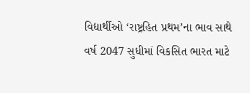વિદ્યાર્થીઓ ‘રાષ્ટ્રહિત પ્રથમ’ના ભાવ સાથે વર્ષ 2047 સુધીમાં વિકસિત ભારત માટે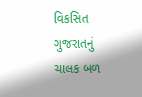વિકસિત ગુજરાતનું ચાલક બળ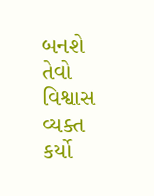બનશે તેવો વિશ્વાસ વ્યક્ત કર્યો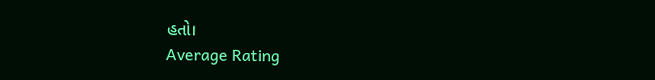હતો।
Average Rating